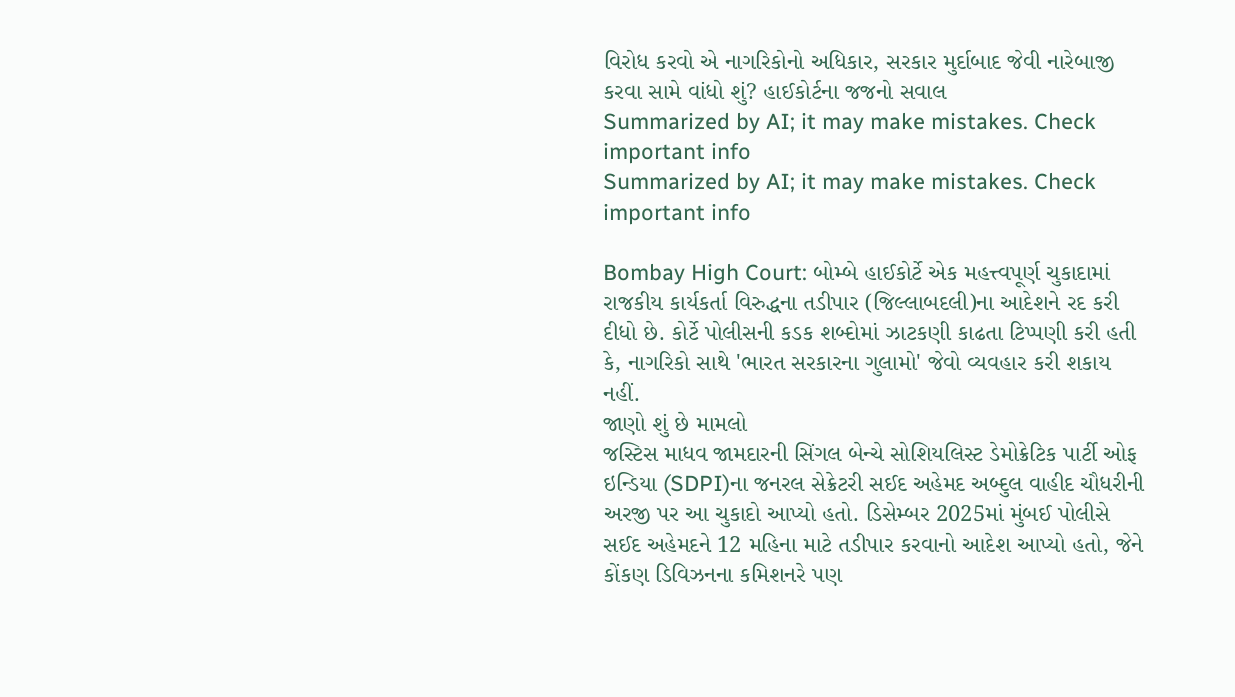વિરોધ કરવો એ નાગરિકોનો અધિકાર, સરકાર મુર્દાબાદ જેવી નારેબાજી કરવા સામે વાંધો શું? હાઈકોર્ટના જજનો સવાલ
Summarized by AI; it may make mistakes. Check important info
Summarized by AI; it may make mistakes. Check important info

Bombay High Court: બોમ્બે હાઈકોર્ટે એક મહત્ત્વપૂર્ણ ચુકાદામાં રાજકીય કાર્યકર્તા વિરુદ્ધના તડીપાર (જિલ્લાબદલી)ના આદેશને રદ કરી દીધો છે. કોર્ટે પોલીસની કડક શબ્દોમાં ઝાટકણી કાઢતા ટિપ્પણી કરી હતી કે, નાગરિકો સાથે 'ભારત સરકારના ગુલામો' જેવો વ્યવહાર કરી શકાય નહીં.
જાણો શું છે મામલો
જસ્ટિસ માધવ જામદારની સિંગલ બેન્ચે સોશિયલિસ્ટ ડેમોક્રેટિક પાર્ટી ઓફ ઇન્ડિયા (SDPI)ના જનરલ સેક્રેટરી સઈદ અહેમદ અબ્દુલ વાહીદ ચૌધરીની અરજી પર આ ચુકાદો આપ્યો હતો. ડિસેમ્બર 2025માં મુંબઈ પોલીસે સઈદ અહેમદને 12 મહિના માટે તડીપાર કરવાનો આદેશ આપ્યો હતો, જેને કોંકણ ડિવિઝનના કમિશનરે પણ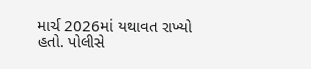માર્ચ 2026માં યથાવત રાખ્યો હતો. પોલીસે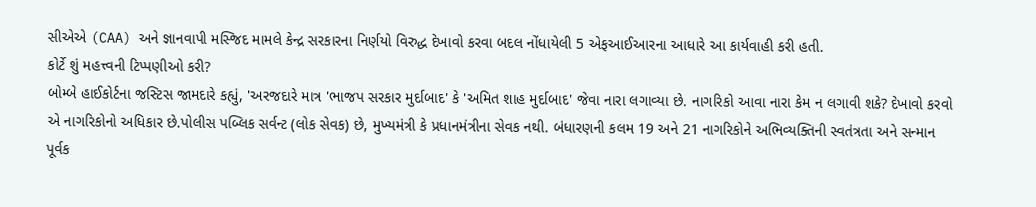સીએએ (CAA) અને જ્ઞાનવાપી મસ્જિદ મામલે કેન્દ્ર સરકારના નિર્ણયો વિરુદ્ધ દેખાવો કરવા બદલ નોંધાયેલી 5 એફઆઈઆરના આધારે આ કાર્યવાહી કરી હતી.
કોર્ટે શું મહત્ત્વની ટિપ્પણીઓ કરી?
બોમ્બે હાઈકોર્ટના જસ્ટિસ જામદારે કહ્યું, 'અરજદારે માત્ર 'ભાજપ સરકાર મુર્દાબાદ' કે 'અમિત શાહ મુર્દાબાદ' જેવા નારા લગાવ્યા છે. નાગરિકો આવા નારા કેમ ન લગાવી શકે? દેખાવો કરવો એ નાગરિકોનો અધિકાર છે.પોલીસ પબ્લિક સર્વન્ટ (લોક સેવક) છે, મુખ્યમંત્રી કે પ્રધાનમંત્રીના સેવક નથી. બંધારણની કલમ 19 અને 21 નાગરિકોને અભિવ્યક્તિની સ્વતંત્રતા અને સન્માન પૂર્વક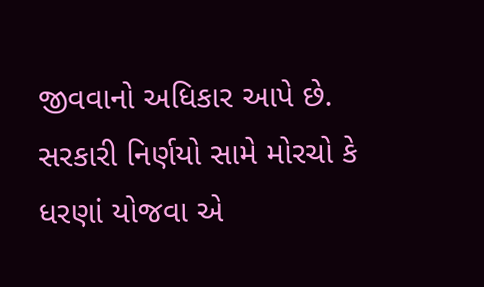જીવવાનો અધિકાર આપે છે. સરકારી નિર્ણયો સામે મોરચો કે ધરણાં યોજવા એ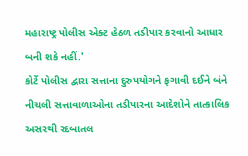મહારાષ્ટ્ર પોલીસ એક્ટ હેઠળ તડીપાર કરવાનો આધાર બની શકે નહીં.'
કોર્ટે પોલીસ દ્વારા સત્તાના દુરુપયોગને ફગાવી દઈને બંને નીચલી સત્તાવાળાઓના તડીપારના આદેશોને તાત્કાલિક અસરથી રદબાતલ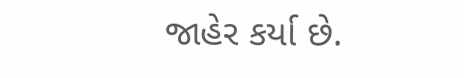જાહેર કર્યા છે.